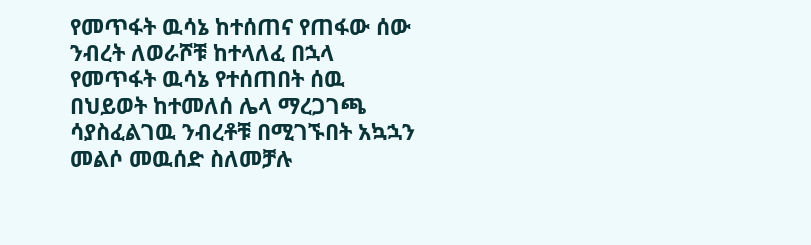የመጥፋት ዉሳኔ ከተሰጠና የጠፋው ሰው ንብረት ለወራሾቹ ከተላለፈ በኋላ የመጥፋት ዉሳኔ የተሰጠበት ሰዉ በህይወት ከተመለሰ ሌላ ማረጋገጫ ሳያስፈልገዉ ንብረቶቹ በሚገኙበት አኳኋን መልሶ መዉሰድ ስለመቻሉ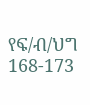የፍ/ብ/ህግ 168-173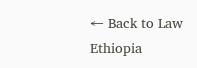← Back to Law Ethiopia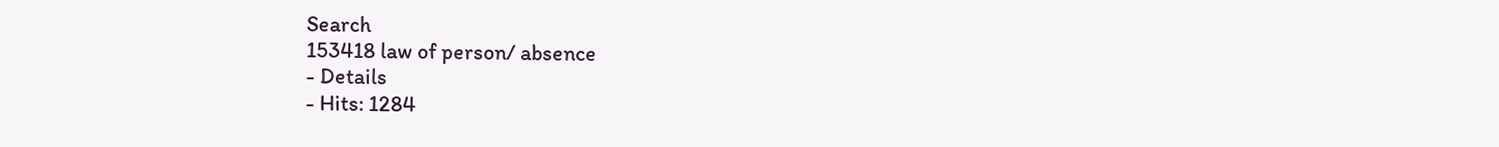Search
153418 law of person/ absence
- Details
- Hits: 1284